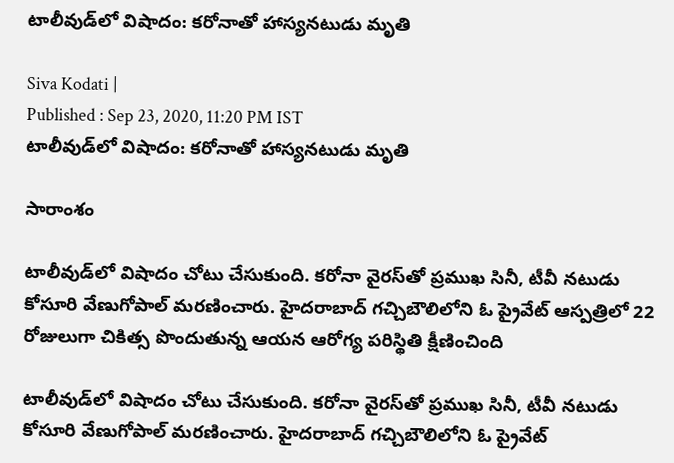టాలీవుడ్‌లో విషాదం: కరోనాతో హాస్యనటుడు మృతి

Siva Kodati |
Published : Sep 23, 2020, 11:20 PM IST
టాలీవుడ్‌లో విషాదం: కరోనాతో హాస్యనటుడు మృతి

సారాంశం

టాలీవుడ్‌లో విషాదం చోటు చేసుకుంది. కరోనా వైరస్‌తో ప్రముఖ సినీ, టీవీ నటుడు కోసూరి వేణుగోపాల్‌ మరణించారు. హైదరాబాద్‌ గచ్చిబౌలిలోని ఓ ప్రైవేట్ ఆస్పత్రిలో 22 రోజులుగా చికిత్స పొందుతున్న ఆయన ఆరోగ్య పరిస్థితి క్షీణించింది

టాలీవుడ్‌లో విషాదం చోటు చేసుకుంది. కరోనా వైరస్‌తో ప్రముఖ సినీ, టీవీ నటుడు కోసూరి వేణుగోపాల్‌ మరణించారు. హైదరాబాద్‌ గచ్చిబౌలిలోని ఓ ప్రైవేట్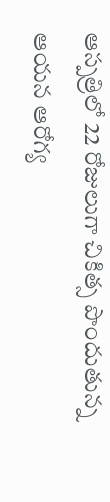ఆస్పత్రిలో 22 రోజులుగా చికిత్స పొందుతున్న ఆయన ఆరోగ్య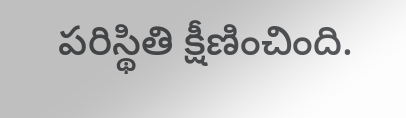పరిస్థితి క్షీణించింది.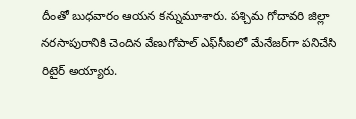దీంతో బుధవారం ఆయన కన్నుమూశారు. పశ్చిమ గోదావరి జిల్లా నరసాపురానికి చెందిన వేణుగోపాల్‌ ఎఫ్‌సీఐలో మేనేజర్‌గా పనిచేసి రిటైర్ అయ్యారు.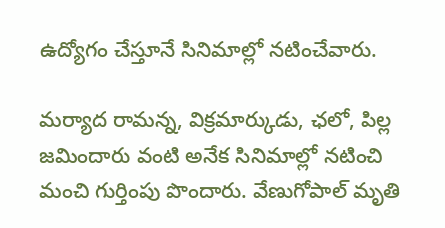ఉద్యోగం చేస్తూనే సినిమాల్లో నటించేవారు.

మర్యాద రామన్న, విక్రమార్కుడు, ఛలో, పిల్ల జమిందారు వంటి అనేక సినిమాల్లో నటించి మంచి గుర్తింపు పొందారు. వేణుగోపాల్ మృతి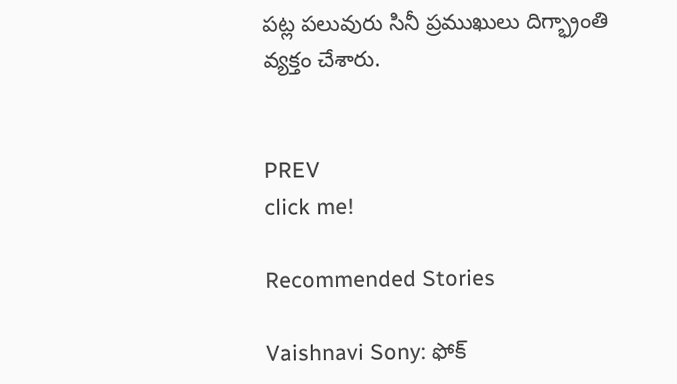పట్ల పలువురు సినీ ప్రముఖులు దిగ్భ్రాంతి వ్యక్తం చేశారు.


PREV
click me!

Recommended Stories

Vaishnavi Sony: ఫోక్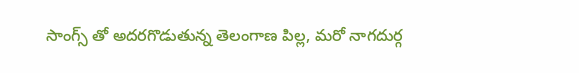సాంగ్స్ తో అదరగొడుతున్న తెలంగాణ పిల్ల, మరో నాగదుర్గ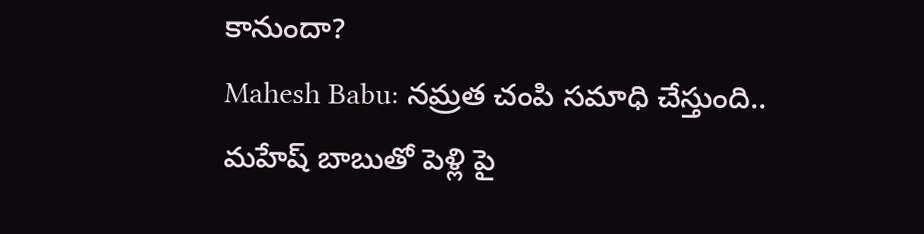కానుందా?
Mahesh Babu: నమ్రత చంపి సమాధి చేస్తుంది.. మహేష్ బాబుతో పెళ్లి పై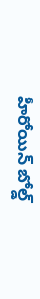హీరోయిన్ బోల్డ్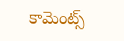కామెంట్స్